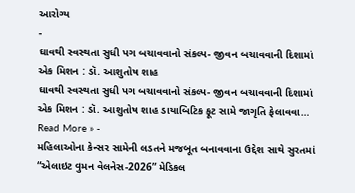આરોગ્ય
-
ઘાવથી સ્વસ્થતા સુધી પગ બચાવવાનો સંકલ્પ- જીવન બચાવવાની દિશામાં એક મિશન : ડૉ. આશુતોષ શાહ
ઘાવથી સ્વસ્થતા સુધી પગ બચાવવાનો સંકલ્પ- જીવન બચાવવાની દિશામાં એક મિશન : ડૉ. આશુતોષ શાહ ડાયાબિટિક ફૂટ સામે જાગૃતિ ફેલાવવા…
Read More » -
મહિલાઓના કેન્સર સામેની લડતને મજબૂત બનાવવાના ઉદ્દેશ સાથે સુરતમાં “એલાઇટ વુમન વેલનેસ-2026” મેડિકલ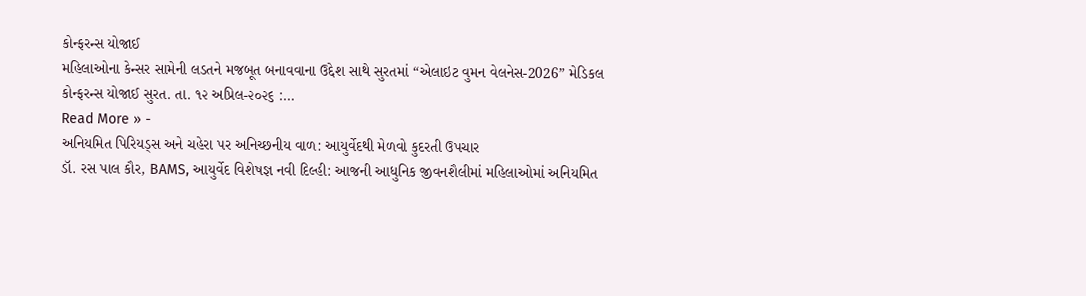કોન્ફરન્સ યોજાઈ
મહિલાઓના કેન્સર સામેની લડતને મજબૂત બનાવવાના ઉદ્દેશ સાથે સુરતમાં “એલાઇટ વુમન વેલનેસ-2026” મેડિકલ કોન્ફરન્સ યોજાઈ સુરત. તા. ૧૨ અપ્રિલ-૨૦૨૬ :…
Read More » -
અનિયમિત પિરિયડ્સ અને ચહેરા પર અનિચ્છનીય વાળ: આયુર્વેદથી મેળવો કુદરતી ઉપચાર
ડૉ. રસ પાલ કૌર, BAMS, આયુર્વેદ વિશેષજ્ઞ નવી દિલ્હી: આજની આધુનિક જીવનશૈલીમાં મહિલાઓમાં અનિયમિત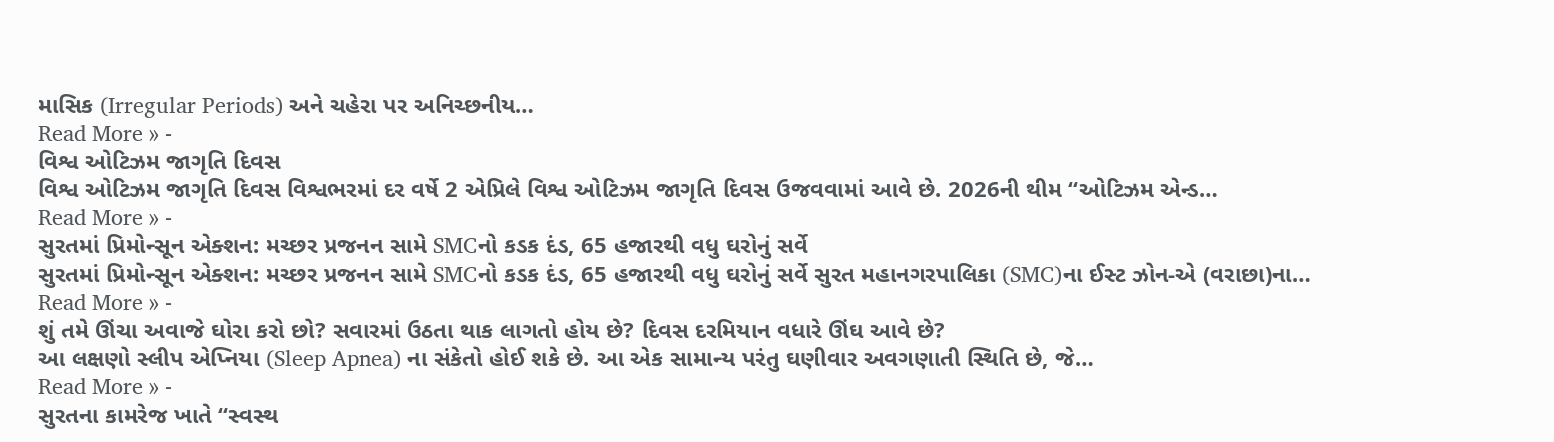માસિક (Irregular Periods) અને ચહેરા પર અનિચ્છનીય…
Read More » -
વિશ્વ ઓટિઝમ જાગૃતિ દિવસ
વિશ્વ ઓટિઝમ જાગૃતિ દિવસ વિશ્વભરમાં દર વર્ષે 2 એપ્રિલે વિશ્વ ઓટિઝમ જાગૃતિ દિવસ ઉજવવામાં આવે છે. 2026ની થીમ “ઓટિઝમ એન્ડ…
Read More » -
સુરતમાં પ્રિમોન્સૂન એક્શન: મચ્છર પ્રજનન સામે SMCનો કડક દંડ, 65 હજારથી વધુ ઘરોનું સર્વે
સુરતમાં પ્રિમોન્સૂન એક્શન: મચ્છર પ્રજનન સામે SMCનો કડક દંડ, 65 હજારથી વધુ ઘરોનું સર્વે સુરત મહાનગરપાલિકા (SMC)ના ઈસ્ટ ઝોન-એ (વરાછા)ના…
Read More » -
શું તમે ઊંચા અવાજે ઘોરા કરો છો? સવારમાં ઉઠતા થાક લાગતો હોય છે? દિવસ દરમિયાન વધારે ઊંઘ આવે છે?
આ લક્ષણો સ્લીપ એપ્નિયા (Sleep Apnea) ના સંકેતો હોઈ શકે છે. આ એક સામાન્ય પરંતુ ઘણીવાર અવગણાતી સ્થિતિ છે, જે…
Read More » -
સુરતના કામરેજ ખાતે “સ્વસ્થ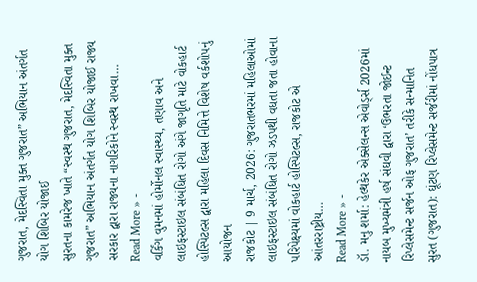ગુજરાત, મેદસ્વિતા મુક્ત ગુજરાત” અભિયાન અંતર્ગત યોગ શિબિર યોજાઈ
સુરતના કામરેજ ખાતે “સ્વસ્થ ગુજરાત, મેદસ્વિતા મુક્ત ગુજરાત” અભિયાન અંતર્ગત યોગ શિબિર યોજાઈ રાજ્ય સરકાર દ્વારા રાજ્યના નાગરિકોને સ્વસ્થ રાખવા…
Read More » -
વર્કિંગ વુમનમાં હોર્મોનલ સ્વાસ્થ્ય, તણાવ અને લાઇફસ્ટાઇલ સંબંધિત રોગો અંગે જાગૃતિ માટે વોકહાર્ટ હોસ્પિટલ્સ દ્વારા મહિલા દિવસ નિમિત્તે વિશેષ વર્કશોપનું આયોજન
રાજકોટ | 9 માર્ચ, 2026: ગુજરાતભરમાં મહિલાઓમાં લાઇફસ્ટાઇલ સંબંધિત રોગો ઝડપથી વધતા જતા હોવાના પરિપેક્ષ્યમાં વોકહાર્ટ હોસ્પિટલ્સ, રાજકોટ એ આંતરરાષ્ટ્રીય…
Read More » -
ડૉ. મનુ શર્મા: હેલ્થકેર એક્સેલન્સ એવોર્ડ્સ 2026માં નાયબ મુખ્યમંત્રી હર્ષ સંઘવી દ્વારા ‘ઉભરતા જોઈન્ટ રિપ્લેસમેન્ટ સર્જન ઓફ ગુજરાત’ તરીકે સન્માનિત
સુરત (ગુજરાત): ઘૂંટણ રિપ્લેસમેન્ટ સર્જરીમાં નોંધપાત્ર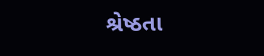શ્રેષ્ઠતા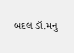બદલ ડૉ.મનુ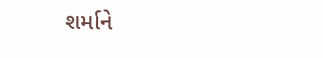શર્માને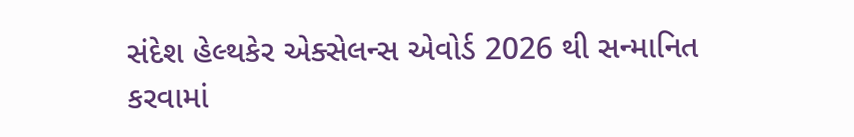સંદેશ હેલ્થકેર એક્સેલન્સ એવોર્ડ 2026 થી સન્માનિત કરવામાં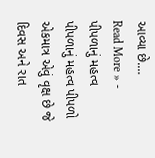આવ્યા છે.…
Read More » -
પીપળાનું મહત્વ
પીપળાનું મહત્વ પીપળો એકમાત્ર એવું વૃક્ષ છે જે દિવસ અને રાત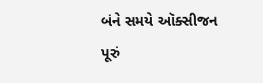બંને સમયે ઑક્સીજન પૂરું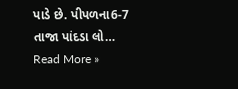પાડે છે. પીપળના6-7 તાજા પાંદડા લો…
Read More »